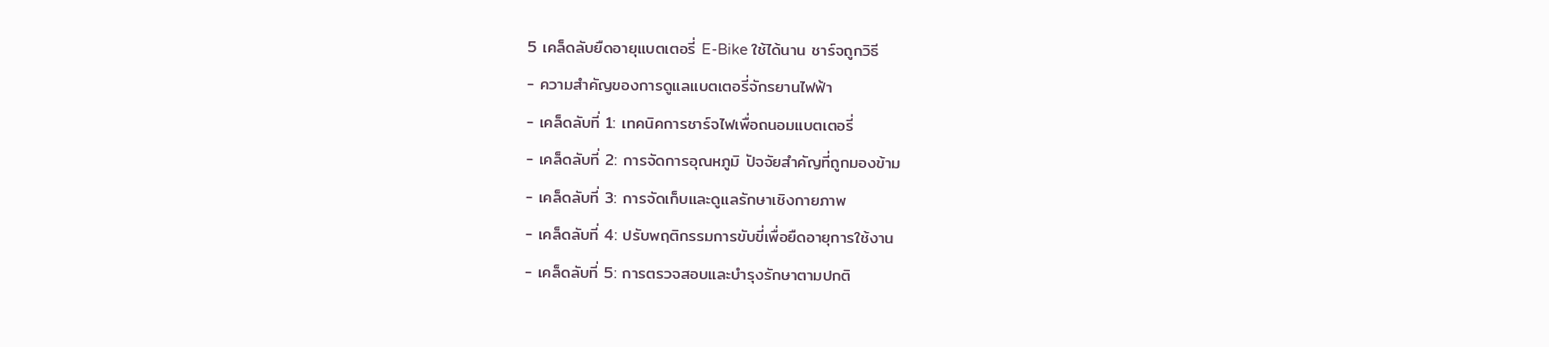5 เคล็ดลับยืดอายุแบตเตอรี่ E-Bike ใช้ได้นาน ชาร์จถูกวิธี
- ความสำคัญของการดูแลแบตเตอรี่จักรยานไฟฟ้า
- เคล็ดลับที่ 1: เทคนิคการชาร์จไฟเพื่อถนอมแบตเตอรี่
- เคล็ดลับที่ 2: การจัดการอุณหภูมิ ปัจจัยสำคัญที่ถูกมองข้าม
- เคล็ดลับที่ 3: การจัดเก็บและดูแลรักษาเชิงกายภาพ
- เคล็ดลับที่ 4: ปรับพฤติกรรมการขับขี่เพื่อยืดอายุการใช้งาน
- เคล็ดลับที่ 5: การตรวจสอบและบำรุงรักษาตามปกติ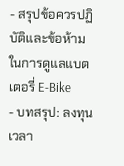- สรุปข้อควรปฏิบัติและข้อห้ามในการดูแลแบตเตอรี่ E-Bike
- บทสรุป: ลงทุนเวลา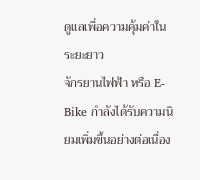ดูแลเพื่อความคุ้มค่าในระยะยาว
จักรยานไฟฟ้า หรือ E-Bike กำลังได้รับความนิยมเพิ่มขึ้นอย่างต่อเนื่อง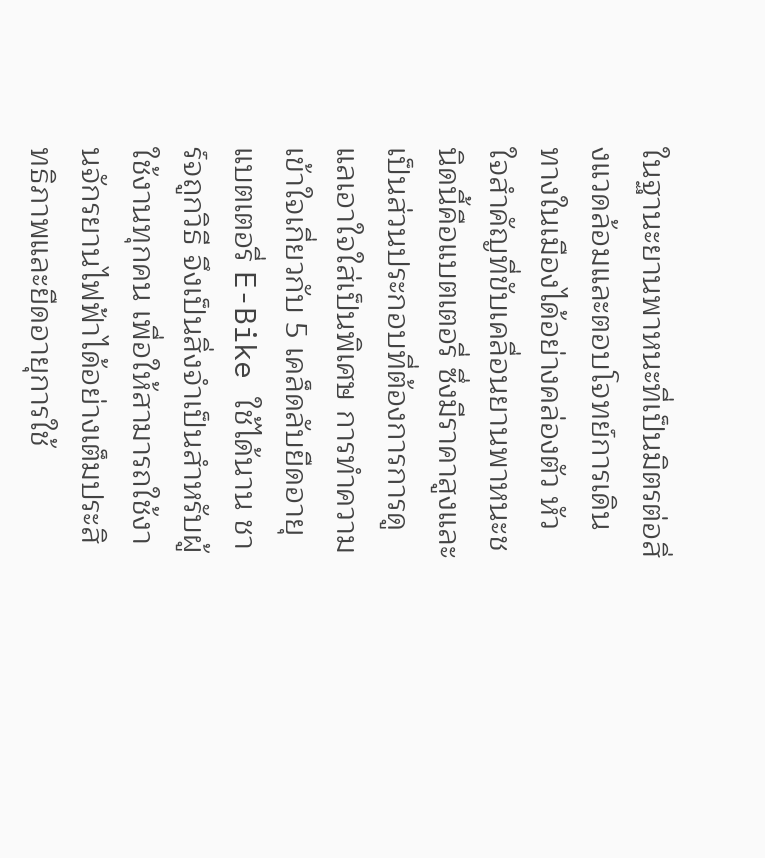ในฐานะยานพาหนะที่เป็นมิตรต่อสิ่งแวดล้อมและตอบโจทย์การเดินทางในเมืองได้อย่างคล่องตัว หัวใจสำคัญที่ขับเคลื่อนยานพาหนะชนิดนี้คือแบตเตอรี่ ซึ่งมีราคาสูงและเป็นส่วนประกอบที่ต้องการการดูแลเอาใจใส่เป็นพิเศษ การทำความเข้าใจเกี่ยวกับ 5 เคล็ดลับยืดอายุแบตเตอรี่ E-Bike ใช้ได้นาน ชาร์จถูกวิธี จึงเป็นสิ่งจำเป็นสำหรับผู้ใช้งานทุกคน เพื่อให้สามารถใช้งานจักรยานไฟฟ้าได้อย่างเต็มประสิทธิภาพและยืดอายุการใช้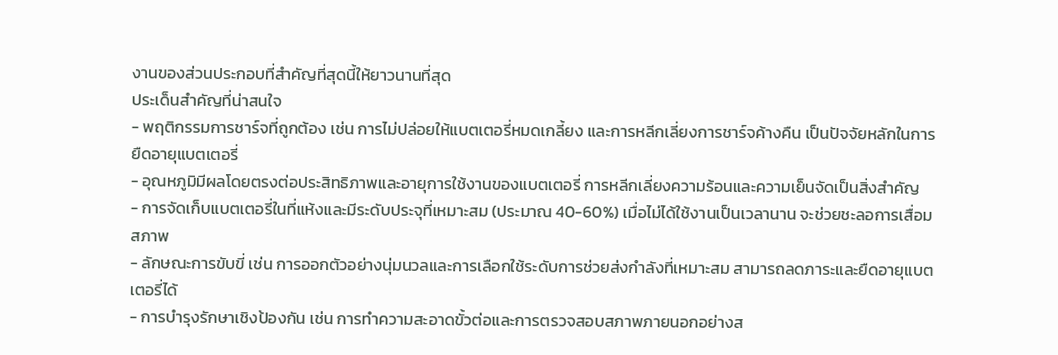งานของส่วนประกอบที่สำคัญที่สุดนี้ให้ยาวนานที่สุด
ประเด็นสำคัญที่น่าสนใจ
- พฤติกรรมการชาร์จที่ถูกต้อง เช่น การไม่ปล่อยให้แบตเตอรี่หมดเกลี้ยง และการหลีกเลี่ยงการชาร์จค้างคืน เป็นปัจจัยหลักในการยืดอายุแบตเตอรี่
- อุณหภูมิมีผลโดยตรงต่อประสิทธิภาพและอายุการใช้งานของแบตเตอรี่ การหลีกเลี่ยงความร้อนและความเย็นจัดเป็นสิ่งสำคัญ
- การจัดเก็บแบตเตอรี่ในที่แห้งและมีระดับประจุที่เหมาะสม (ประมาณ 40-60%) เมื่อไม่ได้ใช้งานเป็นเวลานาน จะช่วยชะลอการเสื่อมสภาพ
- ลักษณะการขับขี่ เช่น การออกตัวอย่างนุ่มนวลและการเลือกใช้ระดับการช่วยส่งกำลังที่เหมาะสม สามารถลดภาระและยืดอายุแบตเตอรี่ได้
- การบำรุงรักษาเชิงป้องกัน เช่น การทำความสะอาดขั้วต่อและการตรวจสอบสภาพภายนอกอย่างส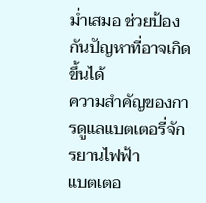ม่ำเสมอ ช่วยป้องกันปัญหาที่อาจเกิดขึ้นได้
ความสำคัญของการดูแลแบตเตอรี่จักรยานไฟฟ้า
แบตเตอ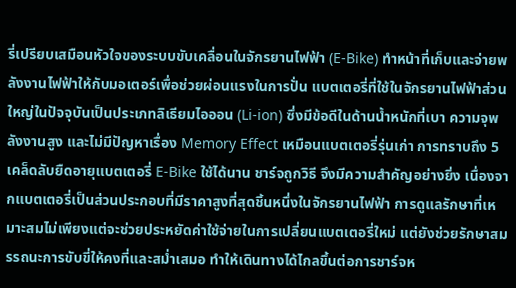รี่เปรียบเสมือนหัวใจของระบบขับเคลื่อนในจักรยานไฟฟ้า (E-Bike) ทำหน้าที่เก็บและจ่ายพลังงานไฟฟ้าให้กับมอเตอร์เพื่อช่วยผ่อนแรงในการปั่น แบตเตอรี่ที่ใช้ในจักรยานไฟฟ้าส่วนใหญ่ในปัจจุบันเป็นประเภทลิเธียมไอออน (Li-ion) ซึ่งมีข้อดีในด้านน้ำหนักที่เบา ความจุพลังงานสูง และไม่มีปัญหาเรื่อง Memory Effect เหมือนแบตเตอรี่รุ่นเก่า การทราบถึง 5 เคล็ดลับยืดอายุแบตเตอรี่ E-Bike ใช้ได้นาน ชาร์จถูกวิธี จึงมีความสำคัญอย่างยิ่ง เนื่องจากแบตเตอรี่เป็นส่วนประกอบที่มีราคาสูงที่สุดชิ้นหนึ่งในจักรยานไฟฟ้า การดูแลรักษาที่เหมาะสมไม่เพียงแต่จะช่วยประหยัดค่าใช้จ่ายในการเปลี่ยนแบตเตอรี่ใหม่ แต่ยังช่วยรักษาสมรรถนะการขับขี่ให้คงที่และสม่ำเสมอ ทำให้เดินทางได้ไกลขึ้นต่อการชาร์จห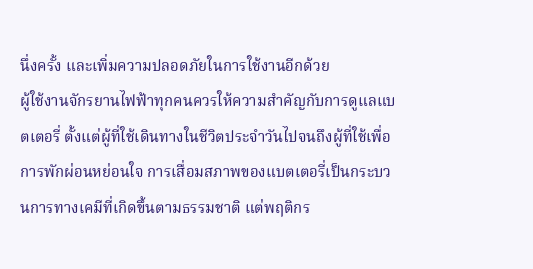นึ่งครั้ง และเพิ่มความปลอดภัยในการใช้งานอีกด้วย
ผู้ใช้งานจักรยานไฟฟ้าทุกคนควรให้ความสำคัญกับการดูแลแบตเตอรี่ ตั้งแต่ผู้ที่ใช้เดินทางในชีวิตประจำวันไปจนถึงผู้ที่ใช้เพื่อการพักผ่อนหย่อนใจ การเสื่อมสภาพของแบตเตอรี่เป็นกระบวนการทางเคมีที่เกิดขึ้นตามธรรมชาติ แต่พฤติกร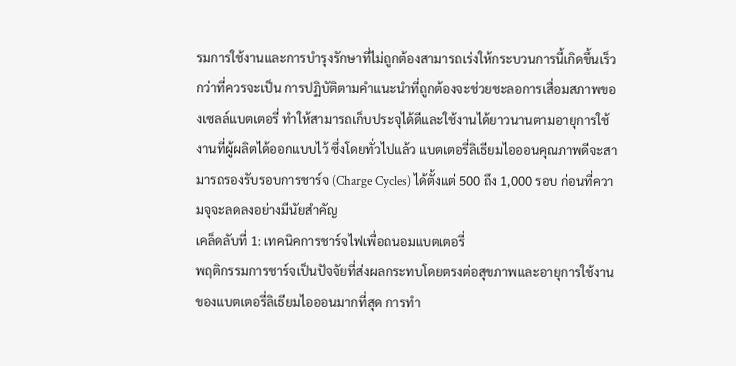รมการใช้งานและการบำรุงรักษาที่ไม่ถูกต้องสามารถเร่งให้กระบวนการนี้เกิดขึ้นเร็วกว่าที่ควรจะเป็น การปฏิบัติตามคำแนะนำที่ถูกต้องจะช่วยชะลอการเสื่อมสภาพของเซลล์แบตเตอรี่ ทำให้สามารถเก็บประจุได้ดีและใช้งานได้ยาวนานตามอายุการใช้งานที่ผู้ผลิตได้ออกแบบไว้ ซึ่งโดยทั่วไปแล้ว แบตเตอรี่ลิเธียมไอออนคุณภาพดีจะสามารถรองรับรอบการชาร์จ (Charge Cycles) ได้ตั้งแต่ 500 ถึง 1,000 รอบ ก่อนที่ความจุจะลดลงอย่างมีนัยสำคัญ
เคล็ดลับที่ 1: เทคนิคการชาร์จไฟเพื่อถนอมแบตเตอรี่
พฤติกรรมการชาร์จเป็นปัจจัยที่ส่งผลกระทบโดยตรงต่อสุขภาพและอายุการใช้งานของแบตเตอรี่ลิเธียมไอออนมากที่สุด การทำ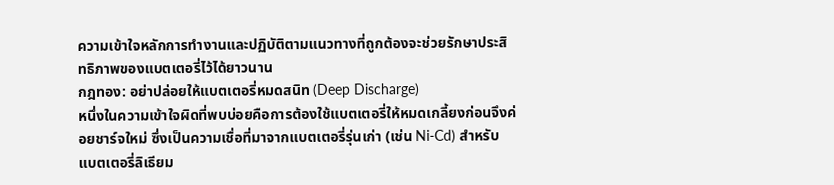ความเข้าใจหลักการทำงานและปฏิบัติตามแนวทางที่ถูกต้องจะช่วยรักษาประสิทธิภาพของแบตเตอรี่ไว้ได้ยาวนาน
กฎทอง: อย่าปล่อยให้แบตเตอรี่หมดสนิท (Deep Discharge)
หนึ่งในความเข้าใจผิดที่พบบ่อยคือการต้องใช้แบตเตอรี่ให้หมดเกลี้ยงก่อนจึงค่อยชาร์จใหม่ ซึ่งเป็นความเชื่อที่มาจากแบตเตอรี่รุ่นเก่า (เช่น Ni-Cd) สำหรับแบตเตอรี่ลิเธียม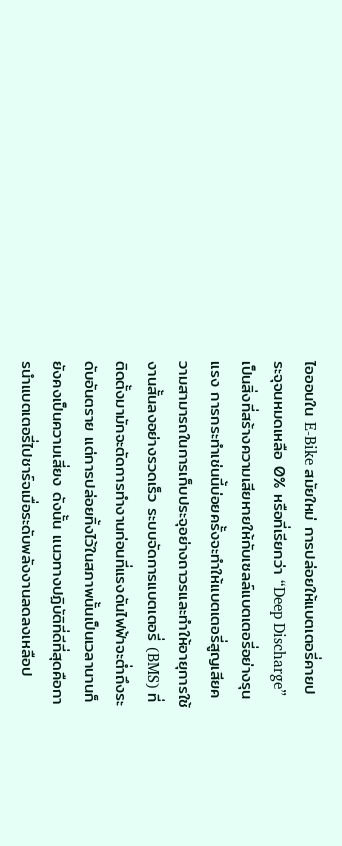ไอออนใน E-Bike สมัยใหม่ การปล่อยให้แบตเตอรี่คายประจุจนหมดเหลือ 0% หรือที่เรียกว่า “Deep Discharge” เป็นสิ่งที่สร้างความเสียหายให้กับเซลล์แบตเตอรี่อย่างรุนแรง การกระทำเช่นนี้บ่อยครั้งจะทำให้แบตเตอรี่สูญเสียความสามารถในการเก็บประจุอย่างถาวรและทำให้อายุการใช้งานสั้นลงอย่างรวดเร็ว ระบบจัดการแบตเตอรี่ (BMS) ที่ติดตั้งมามักจะตัดการทำงานก่อนที่แรงดันไฟฟ้าจะต่ำถึงระดับอันตราย แต่การปล่อยทิ้งไว้ในสภาพนั้นเป็นเวลานานก็ยังคงเป็นความเสี่ยง ดังนั้น แนวทางปฏิบัติที่ดีที่สุดคือการนำแบตเตอรี่ไปชาร์จเมื่อระดับพลังงานลดลงเหลือป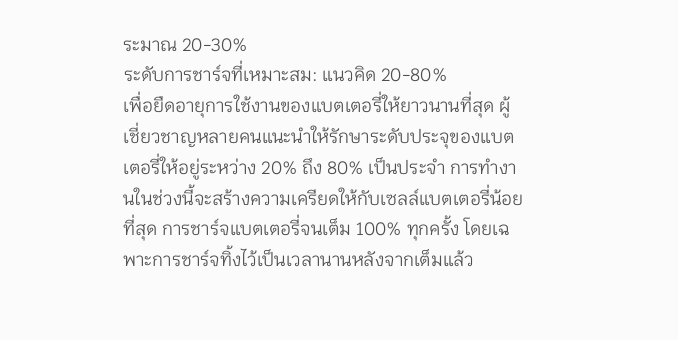ระมาณ 20-30%
ระดับการชาร์จที่เหมาะสม: แนวคิด 20-80%
เพื่อยืดอายุการใช้งานของแบตเตอรี่ให้ยาวนานที่สุด ผู้เชี่ยวชาญหลายคนแนะนำให้รักษาระดับประจุของแบตเตอรี่ให้อยู่ระหว่าง 20% ถึง 80% เป็นประจำ การทำงานในช่วงนี้จะสร้างความเครียดให้กับเซลล์แบตเตอรี่น้อยที่สุด การชาร์จแบตเตอรี่จนเต็ม 100% ทุกครั้ง โดยเฉพาะการชาร์จทิ้งไว้เป็นเวลานานหลังจากเต็มแล้ว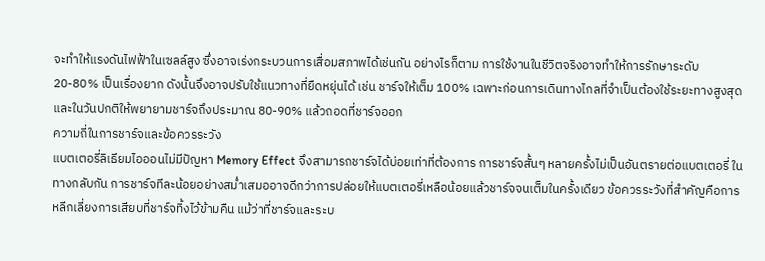จะทำให้แรงดันไฟฟ้าในเซลล์สูง ซึ่งอาจเร่งกระบวนการเสื่อมสภาพได้เช่นกัน อย่างไรก็ตาม การใช้งานในชีวิตจริงอาจทำให้การรักษาระดับ 20-80% เป็นเรื่องยาก ดังนั้นจึงอาจปรับใช้แนวทางที่ยืดหยุ่นได้ เช่น ชาร์จให้เต็ม 100% เฉพาะก่อนการเดินทางไกลที่จำเป็นต้องใช้ระยะทางสูงสุด และในวันปกติให้พยายามชาร์จถึงประมาณ 80-90% แล้วถอดที่ชาร์จออก
ความถี่ในการชาร์จและข้อควรระวัง
แบตเตอรี่ลิเธียมไอออนไม่มีปัญหา Memory Effect จึงสามารถชาร์จได้บ่อยเท่าที่ต้องการ การชาร์จสั้นๆ หลายครั้งไม่เป็นอันตรายต่อแบตเตอรี่ ในทางกลับกัน การชาร์จทีละน้อยอย่างสม่ำเสมออาจดีกว่าการปล่อยให้แบตเตอรี่เหลือน้อยแล้วชาร์จจนเต็มในครั้งเดียว ข้อควรระวังที่สำคัญคือการหลีกเลี่ยงการเสียบที่ชาร์จทิ้งไว้ข้ามคืน แม้ว่าที่ชาร์จและระบ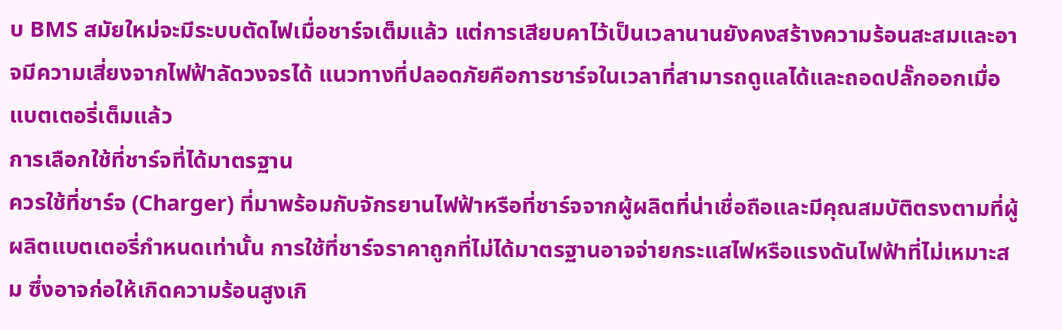บ BMS สมัยใหม่จะมีระบบตัดไฟเมื่อชาร์จเต็มแล้ว แต่การเสียบคาไว้เป็นเวลานานยังคงสร้างความร้อนสะสมและอาจมีความเสี่ยงจากไฟฟ้าลัดวงจรได้ แนวทางที่ปลอดภัยคือการชาร์จในเวลาที่สามารถดูแลได้และถอดปลั๊กออกเมื่อแบตเตอรี่เต็มแล้ว
การเลือกใช้ที่ชาร์จที่ได้มาตรฐาน
ควรใช้ที่ชาร์จ (Charger) ที่มาพร้อมกับจักรยานไฟฟ้าหรือที่ชาร์จจากผู้ผลิตที่น่าเชื่อถือและมีคุณสมบัติตรงตามที่ผู้ผลิตแบตเตอรี่กำหนดเท่านั้น การใช้ที่ชาร์จราคาถูกที่ไม่ได้มาตรฐานอาจจ่ายกระแสไฟหรือแรงดันไฟฟ้าที่ไม่เหมาะสม ซึ่งอาจก่อให้เกิดความร้อนสูงเกิ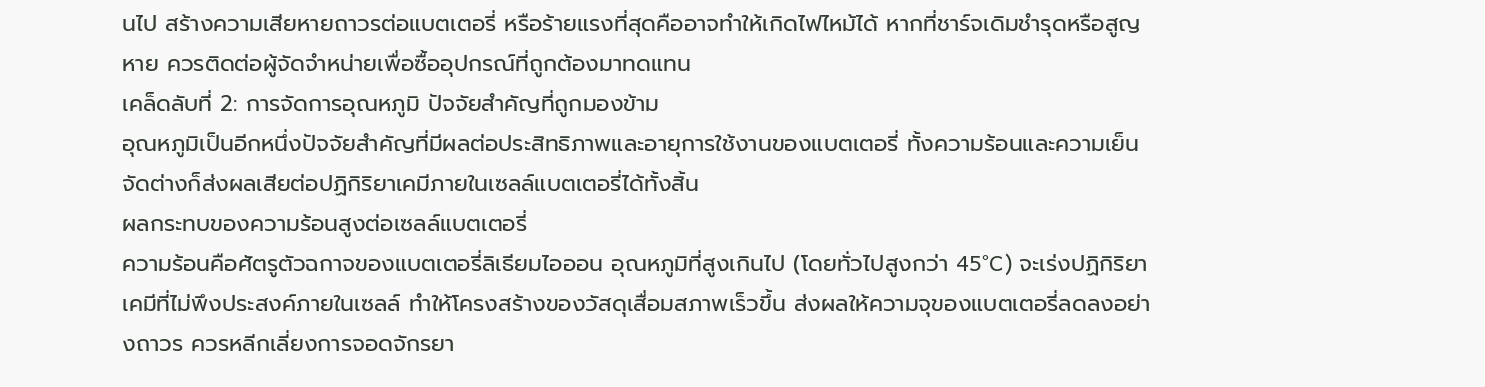นไป สร้างความเสียหายถาวรต่อแบตเตอรี่ หรือร้ายแรงที่สุดคืออาจทำให้เกิดไฟไหม้ได้ หากที่ชาร์จเดิมชำรุดหรือสูญหาย ควรติดต่อผู้จัดจำหน่ายเพื่อซื้ออุปกรณ์ที่ถูกต้องมาทดแทน
เคล็ดลับที่ 2: การจัดการอุณหภูมิ ปัจจัยสำคัญที่ถูกมองข้าม
อุณหภูมิเป็นอีกหนึ่งปัจจัยสำคัญที่มีผลต่อประสิทธิภาพและอายุการใช้งานของแบตเตอรี่ ทั้งความร้อนและความเย็นจัดต่างก็ส่งผลเสียต่อปฏิกิริยาเคมีภายในเซลล์แบตเตอรี่ได้ทั้งสิ้น
ผลกระทบของความร้อนสูงต่อเซลล์แบตเตอรี่
ความร้อนคือศัตรูตัวฉกาจของแบตเตอรี่ลิเธียมไอออน อุณหภูมิที่สูงเกินไป (โดยทั่วไปสูงกว่า 45°C) จะเร่งปฏิกิริยาเคมีที่ไม่พึงประสงค์ภายในเซลล์ ทำให้โครงสร้างของวัสดุเสื่อมสภาพเร็วขึ้น ส่งผลให้ความจุของแบตเตอรี่ลดลงอย่างถาวร ควรหลีกเลี่ยงการจอดจักรยา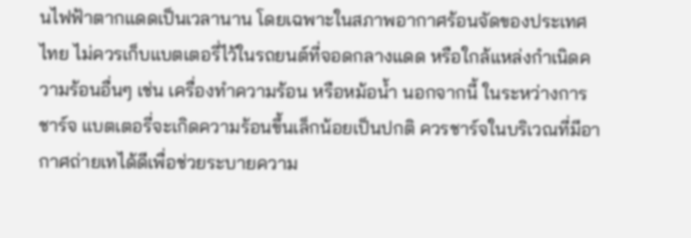นไฟฟ้าตากแดดเป็นเวลานาน โดยเฉพาะในสภาพอากาศร้อนจัดของประเทศไทย ไม่ควรเก็บแบตเตอรี่ไว้ในรถยนต์ที่จอดกลางแดด หรือใกล้แหล่งกำเนิดความร้อนอื่นๆ เช่น เครื่องทำความร้อน หรือหม้อน้ำ นอกจากนี้ ในระหว่างการชาร์จ แบตเตอรี่จะเกิดความร้อนขึ้นเล็กน้อยเป็นปกติ ควรชาร์จในบริเวณที่มีอากาศถ่ายเทได้ดีเพื่อช่วยระบายความ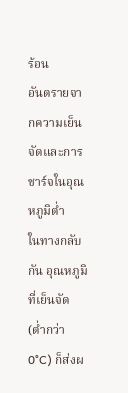ร้อน
อันตรายจากความเย็นจัดและการชาร์จในอุณหภูมิต่ำ
ในทางกลับกัน อุณหภูมิที่เย็นจัด (ต่ำกว่า 0°C) ก็ส่งผ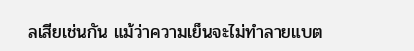ลเสียเช่นกัน แม้ว่าความเย็นจะไม่ทำลายแบต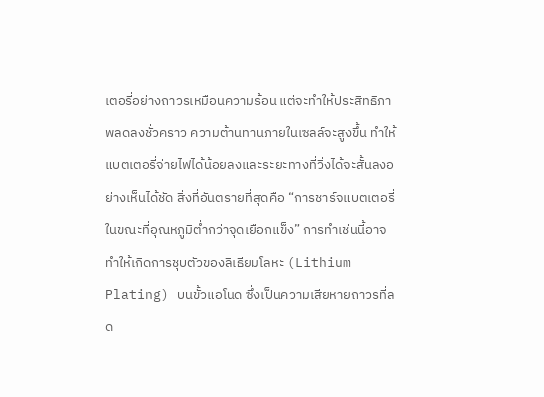เตอรี่อย่างถาวรเหมือนความร้อน แต่จะทำให้ประสิทธิภาพลดลงชั่วคราว ความต้านทานภายในเซลล์จะสูงขึ้น ทำให้แบตเตอรี่จ่ายไฟได้น้อยลงและระยะทางที่วิ่งได้จะสั้นลงอย่างเห็นได้ชัด สิ่งที่อันตรายที่สุดคือ “การชาร์จแบตเตอรี่ในขณะที่อุณหภูมิต่ำกว่าจุดเยือกแข็ง” การทำเช่นนี้อาจทำให้เกิดการชุบตัวของลิเธียมโลหะ (Lithium Plating) บนขั้วแอโนด ซึ่งเป็นความเสียหายถาวรที่ลด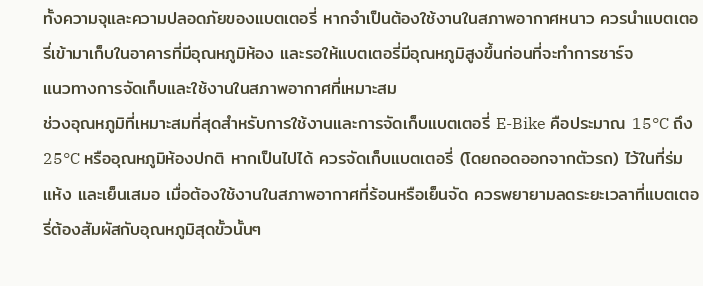ทั้งความจุและความปลอดภัยของแบตเตอรี่ หากจำเป็นต้องใช้งานในสภาพอากาศหนาว ควรนำแบตเตอรี่เข้ามาเก็บในอาคารที่มีอุณหภูมิห้อง และรอให้แบตเตอรี่มีอุณหภูมิสูงขึ้นก่อนที่จะทำการชาร์จ
แนวทางการจัดเก็บและใช้งานในสภาพอากาศที่เหมาะสม
ช่วงอุณหภูมิที่เหมาะสมที่สุดสำหรับการใช้งานและการจัดเก็บแบตเตอรี่ E-Bike คือประมาณ 15°C ถึง 25°C หรืออุณหภูมิห้องปกติ หากเป็นไปได้ ควรจัดเก็บแบตเตอรี่ (โดยถอดออกจากตัวรถ) ไว้ในที่ร่ม แห้ง และเย็นเสมอ เมื่อต้องใช้งานในสภาพอากาศที่ร้อนหรือเย็นจัด ควรพยายามลดระยะเวลาที่แบตเตอรี่ต้องสัมผัสกับอุณหภูมิสุดขั้วนั้นๆ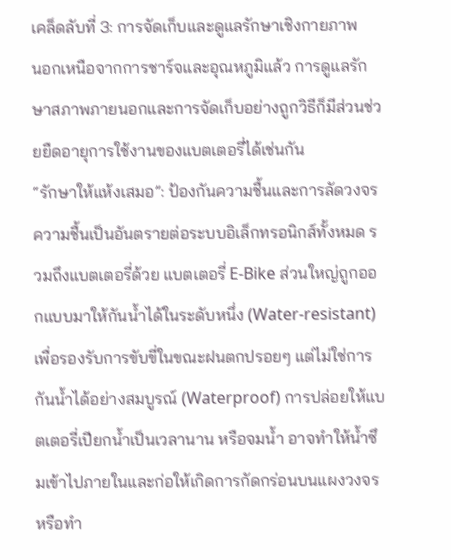เคล็ดลับที่ 3: การจัดเก็บและดูแลรักษาเชิงกายภาพ
นอกเหนือจากการชาร์จและอุณหภูมิแล้ว การดูแลรักษาสภาพภายนอกและการจัดเก็บอย่างถูกวิธีก็มีส่วนช่วยยืดอายุการใช้งานของแบตเตอรี่ได้เช่นกัน
“รักษาให้แห้งเสมอ”: ป้องกันความชื้นและการลัดวงจร
ความชื้นเป็นอันตรายต่อระบบอิเล็กทรอนิกส์ทั้งหมด รวมถึงแบตเตอรี่ด้วย แบตเตอรี่ E-Bike ส่วนใหญ่ถูกออกแบบมาให้กันน้ำได้ในระดับหนึ่ง (Water-resistant) เพื่อรองรับการขับขี่ในขณะฝนตกปรอยๆ แต่ไม่ใช่การกันน้ำได้อย่างสมบูรณ์ (Waterproof) การปล่อยให้แบตเตอรี่เปียกน้ำเป็นเวลานาน หรือจมน้ำ อาจทำให้น้ำซึมเข้าไปภายในและก่อให้เกิดการกัดกร่อนบนแผงวงจรหรือทำ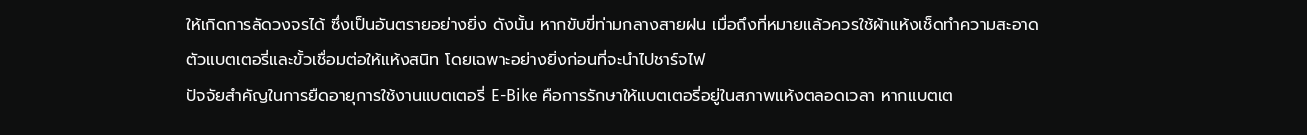ให้เกิดการลัดวงจรได้ ซึ่งเป็นอันตรายอย่างยิ่ง ดังนั้น หากขับขี่ท่ามกลางสายฝน เมื่อถึงที่หมายแล้วควรใช้ผ้าแห้งเช็ดทำความสะอาดตัวแบตเตอรี่และขั้วเชื่อมต่อให้แห้งสนิท โดยเฉพาะอย่างยิ่งก่อนที่จะนำไปชาร์จไฟ
ปัจจัยสำคัญในการยืดอายุการใช้งานแบตเตอรี่ E-Bike คือการรักษาให้แบตเตอรี่อยู่ในสภาพแห้งตลอดเวลา หากแบตเต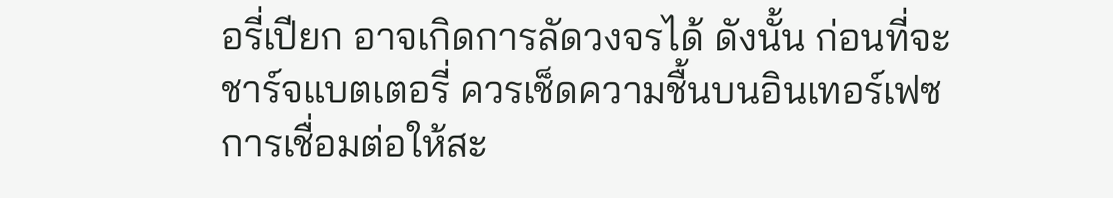อรี่เปียก อาจเกิดการลัดวงจรได้ ดังนั้น ก่อนที่จะชาร์จแบตเตอรี่ ควรเช็ดความชื้นบนอินเทอร์เฟซการเชื่อมต่อให้สะ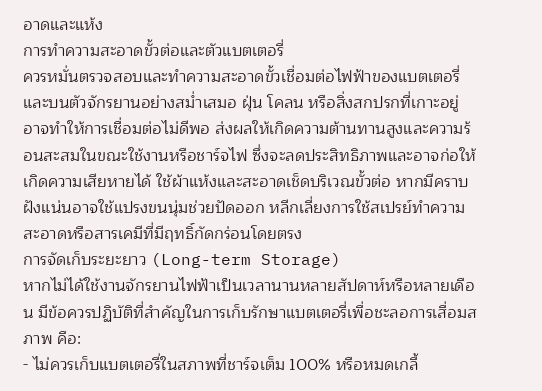อาดและแห้ง
การทำความสะอาดขั้วต่อและตัวแบตเตอรี่
ควรหมั่นตรวจสอบและทำความสะอาดขั้วเชื่อมต่อไฟฟ้าของแบตเตอรี่และบนตัวจักรยานอย่างสม่ำเสมอ ฝุ่น โคลน หรือสิ่งสกปรกที่เกาะอยู่ อาจทำให้การเชื่อมต่อไม่ดีพอ ส่งผลให้เกิดความต้านทานสูงและความร้อนสะสมในขณะใช้งานหรือชาร์จไฟ ซึ่งจะลดประสิทธิภาพและอาจก่อให้เกิดความเสียหายได้ ใช้ผ้าแห้งและสะอาดเช็ดบริเวณขั้วต่อ หากมีคราบฝังแน่นอาจใช้แปรงขนนุ่มช่วยปัดออก หลีกเลี่ยงการใช้สเปรย์ทำความสะอาดหรือสารเคมีที่มีฤทธิ์กัดกร่อนโดยตรง
การจัดเก็บระยะยาว (Long-term Storage)
หากไม่ได้ใช้งานจักรยานไฟฟ้าเป็นเวลานานหลายสัปดาห์หรือหลายเดือน มีข้อควรปฏิบัติที่สำคัญในการเก็บรักษาแบตเตอรี่เพื่อชะลอการเสื่อมสภาพ คือ:
- ไม่ควรเก็บแบตเตอรี่ในสภาพที่ชาร์จเต็ม 100% หรือหมดเกลี้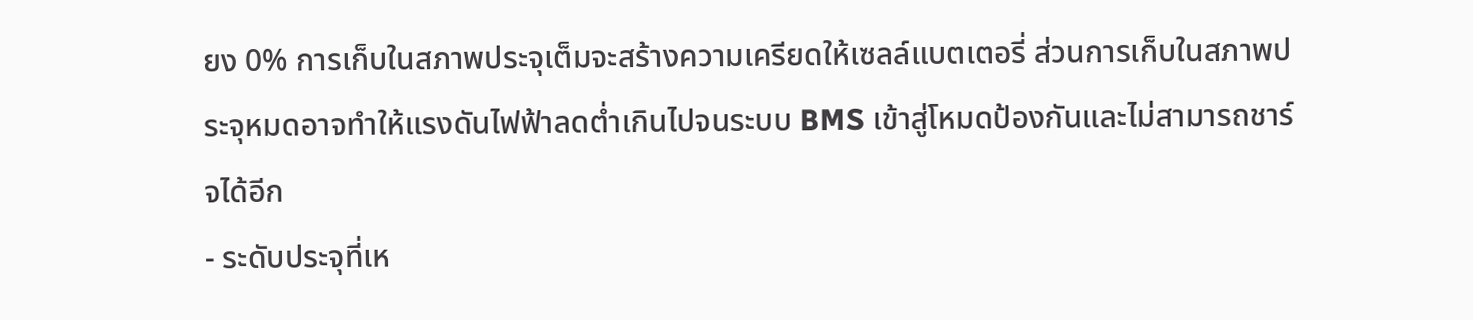ยง 0% การเก็บในสภาพประจุเต็มจะสร้างความเครียดให้เซลล์แบตเตอรี่ ส่วนการเก็บในสภาพประจุหมดอาจทำให้แรงดันไฟฟ้าลดต่ำเกินไปจนระบบ BMS เข้าสู่โหมดป้องกันและไม่สามารถชาร์จได้อีก
- ระดับประจุที่เห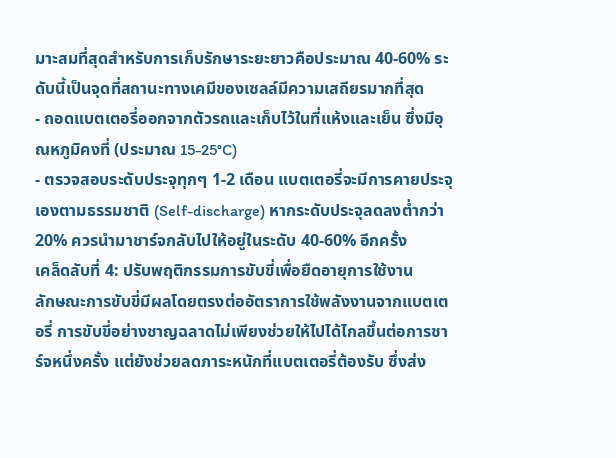มาะสมที่สุดสำหรับการเก็บรักษาระยะยาวคือประมาณ 40-60% ระดับนี้เป็นจุดที่สถานะทางเคมีของเซลล์มีความเสถียรมากที่สุด
- ถอดแบตเตอรี่ออกจากตัวรถและเก็บไว้ในที่แห้งและเย็น ซึ่งมีอุณหภูมิคงที่ (ประมาณ 15-25°C)
- ตรวจสอบระดับประจุทุกๆ 1-2 เดือน แบตเตอรี่จะมีการคายประจุเองตามธรรมชาติ (Self-discharge) หากระดับประจุลดลงต่ำกว่า 20% ควรนำมาชาร์จกลับไปให้อยู่ในระดับ 40-60% อีกครั้ง
เคล็ดลับที่ 4: ปรับพฤติกรรมการขับขี่เพื่อยืดอายุการใช้งาน
ลักษณะการขับขี่มีผลโดยตรงต่ออัตราการใช้พลังงานจากแบตเตอรี่ การขับขี่อย่างชาญฉลาดไม่เพียงช่วยให้ไปได้ไกลขึ้นต่อการชาร์จหนึ่งครั้ง แต่ยังช่วยลดภาระหนักที่แบตเตอรี่ต้องรับ ซึ่งส่ง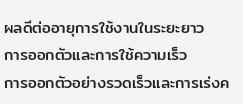ผลดีต่ออายุการใช้งานในระยะยาว
การออกตัวและการใช้ความเร็ว
การออกตัวอย่างรวดเร็วและการเร่งค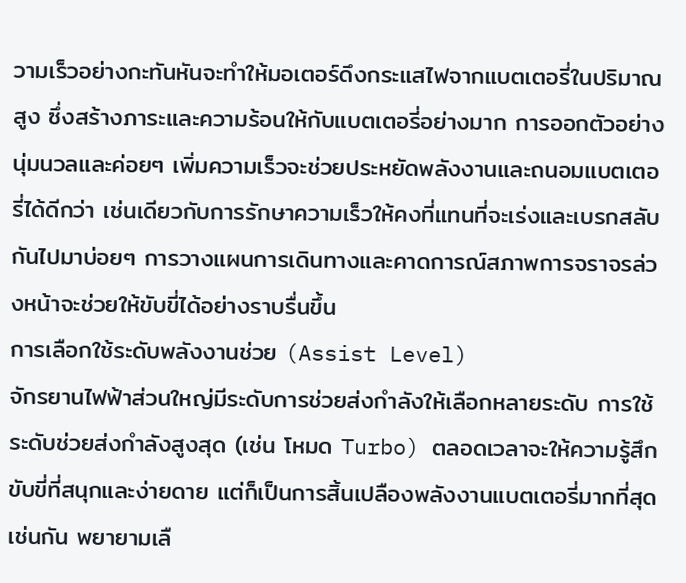วามเร็วอย่างกะทันหันจะทำให้มอเตอร์ดึงกระแสไฟจากแบตเตอรี่ในปริมาณสูง ซึ่งสร้างภาระและความร้อนให้กับแบตเตอรี่อย่างมาก การออกตัวอย่างนุ่มนวลและค่อยๆ เพิ่มความเร็วจะช่วยประหยัดพลังงานและถนอมแบตเตอรี่ได้ดีกว่า เช่นเดียวกับการรักษาความเร็วให้คงที่แทนที่จะเร่งและเบรกสลับกันไปมาบ่อยๆ การวางแผนการเดินทางและคาดการณ์สภาพการจราจรล่วงหน้าจะช่วยให้ขับขี่ได้อย่างราบรื่นขึ้น
การเลือกใช้ระดับพลังงานช่วย (Assist Level)
จักรยานไฟฟ้าส่วนใหญ่มีระดับการช่วยส่งกำลังให้เลือกหลายระดับ การใช้ระดับช่วยส่งกำลังสูงสุด (เช่น โหมด Turbo) ตลอดเวลาจะให้ความรู้สึกขับขี่ที่สนุกและง่ายดาย แต่ก็เป็นการสิ้นเปลืองพลังงานแบตเตอรี่มากที่สุดเช่นกัน พยายามเลื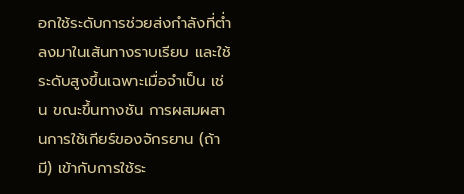อกใช้ระดับการช่วยส่งกำลังที่ต่ำลงมาในเส้นทางราบเรียบ และใช้ระดับสูงขึ้นเฉพาะเมื่อจำเป็น เช่น ขณะขึ้นทางชัน การผสมผสานการใช้เกียร์ของจักรยาน (ถ้ามี) เข้ากับการใช้ระ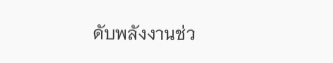ดับพลังงานช่ว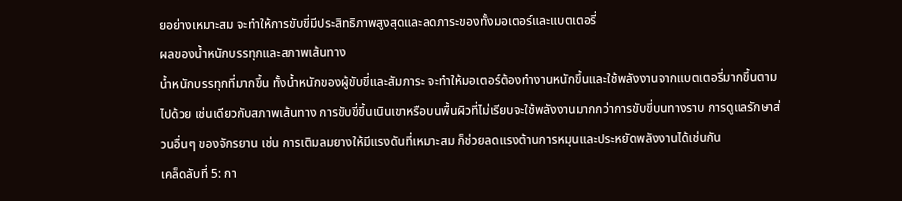ยอย่างเหมาะสม จะทำให้การขับขี่มีประสิทธิภาพสูงสุดและลดภาระของทั้งมอเตอร์และแบตเตอรี่
ผลของน้ำหนักบรรทุกและสภาพเส้นทาง
น้ำหนักบรรทุกที่มากขึ้น ทั้งน้ำหนักของผู้ขับขี่และสัมภาระ จะทำให้มอเตอร์ต้องทำงานหนักขึ้นและใช้พลังงานจากแบตเตอรี่มากขึ้นตามไปด้วย เช่นเดียวกับสภาพเส้นทาง การขับขี่ขึ้นเนินเขาหรือบนพื้นผิวที่ไม่เรียบจะใช้พลังงานมากกว่าการขับขี่บนทางราบ การดูแลรักษาส่วนอื่นๆ ของจักรยาน เช่น การเติมลมยางให้มีแรงดันที่เหมาะสม ก็ช่วยลดแรงต้านการหมุนและประหยัดพลังงานได้เช่นกัน
เคล็ดลับที่ 5: กา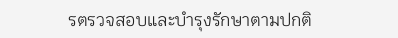รตรวจสอบและบำรุงรักษาตามปกติ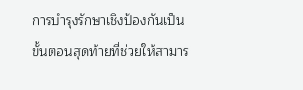การบำรุงรักษาเชิงป้องกันเป็นขั้นตอนสุดท้ายที่ช่วยให้สามาร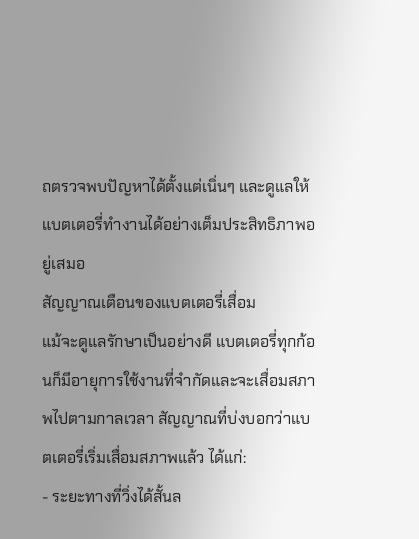ถตรวจพบปัญหาได้ตั้งแต่เนิ่นๆ และดูแลให้แบตเตอรี่ทำงานได้อย่างเต็มประสิทธิภาพอยู่เสมอ
สัญญาณเตือนของแบตเตอรี่เสื่อม
แม้จะดูแลรักษาเป็นอย่างดี แบตเตอรี่ทุกก้อนก็มีอายุการใช้งานที่จำกัดและจะเสื่อมสภาพไปตามกาลเวลา สัญญาณที่บ่งบอกว่าแบตเตอรี่เริ่มเสื่อมสภาพแล้ว ได้แก่:
- ระยะทางที่วิ่งได้สั้นล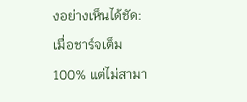งอย่างเห็นได้ชัด: เมื่อชาร์จเต็ม 100% แต่ไม่สามา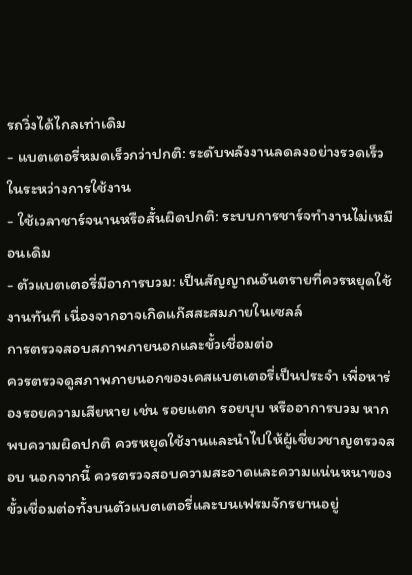รถวิ่งได้ไกลเท่าเดิม
- แบตเตอรี่หมดเร็วกว่าปกติ: ระดับพลังงานลดลงอย่างรวดเร็วในระหว่างการใช้งาน
- ใช้เวลาชาร์จนานหรือสั้นผิดปกติ: ระบบการชาร์จทำงานไม่เหมือนเดิม
- ตัวแบตเตอรี่มีอาการบวม: เป็นสัญญาณอันตรายที่ควรหยุดใช้งานทันที เนื่องจากอาจเกิดแก๊สสะสมภายในเซลล์
การตรวจสอบสภาพภายนอกและขั้วเชื่อมต่อ
ควรตรวจดูสภาพภายนอกของเคสแบตเตอรี่เป็นประจำ เพื่อหาร่องรอยความเสียหาย เช่น รอยแตก รอยบุบ หรืออาการบวม หากพบความผิดปกติ ควรหยุดใช้งานและนำไปให้ผู้เชี่ยวชาญตรวจสอบ นอกจากนี้ ควรตรวจสอบความสะอาดและความแน่นหนาของขั้วเชื่อมต่อทั้งบนตัวแบตเตอรี่และบนเฟรมจักรยานอยู่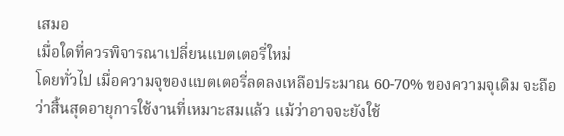เสมอ
เมื่อใดที่ควรพิจารณาเปลี่ยนแบตเตอรี่ใหม่
โดยทั่วไป เมื่อความจุของแบตเตอรี่ลดลงเหลือประมาณ 60-70% ของความจุเดิม จะถือว่าสิ้นสุดอายุการใช้งานที่เหมาะสมแล้ว แม้ว่าอาจจะยังใช้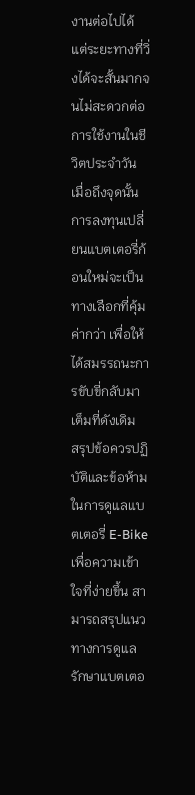งานต่อไปได้ แต่ระยะทางที่วิ่งได้จะสั้นมากจนไม่สะดวกต่อการใช้งานในชีวิตประจำวัน เมื่อถึงจุดนั้น การลงทุนเปลี่ยนแบตเตอรี่ก้อนใหม่จะเป็นทางเลือกที่คุ้มค่ากว่า เพื่อให้ได้สมรรถนะการขับขี่กลับมาเต็มที่ดังเดิม
สรุปข้อควรปฏิบัติและข้อห้ามในการดูแลแบตเตอรี่ E-Bike
เพื่อความเข้าใจที่ง่ายขึ้น สามารถสรุปแนวทางการดูแลรักษาแบตเตอ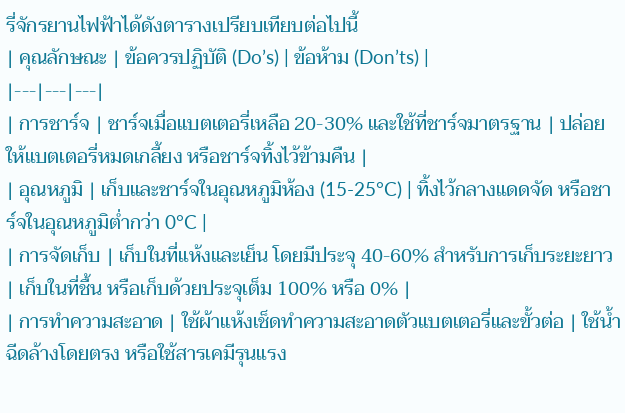รี่จักรยานไฟฟ้าได้ดังตารางเปรียบเทียบต่อไปนี้
| คุณลักษณะ | ข้อควรปฏิบัติ (Do’s) | ข้อห้าม (Don’ts) |
|---|---|---|
| การชาร์จ | ชาร์จเมื่อแบตเตอรี่เหลือ 20-30% และใช้ที่ชาร์จมาตรฐาน | ปล่อยให้แบตเตอรี่หมดเกลี้ยง หรือชาร์จทิ้งไว้ข้ามคืน |
| อุณหภูมิ | เก็บและชาร์จในอุณหภูมิห้อง (15-25°C) | ทิ้งไว้กลางแดดจัด หรือชาร์จในอุณหภูมิต่ำกว่า 0°C |
| การจัดเก็บ | เก็บในที่แห้งและเย็น โดยมีประจุ 40-60% สำหรับการเก็บระยะยาว | เก็บในที่ชื้น หรือเก็บด้วยประจุเต็ม 100% หรือ 0% |
| การทำความสะอาด | ใช้ผ้าแห้งเช็ดทำความสะอาดตัวแบตเตอรี่และขั้วต่อ | ใช้น้ำฉีดล้างโดยตรง หรือใช้สารเคมีรุนแรง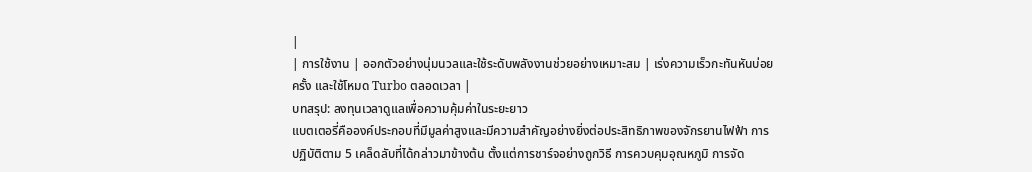|
| การใช้งาน | ออกตัวอย่างนุ่มนวลและใช้ระดับพลังงานช่วยอย่างเหมาะสม | เร่งความเร็วกะทันหันบ่อยครั้ง และใช้โหมด Turbo ตลอดเวลา |
บทสรุป: ลงทุนเวลาดูแลเพื่อความคุ้มค่าในระยะยาว
แบตเตอรี่คือองค์ประกอบที่มีมูลค่าสูงและมีความสำคัญอย่างยิ่งต่อประสิทธิภาพของจักรยานไฟฟ้า การปฏิบัติตาม 5 เคล็ดลับที่ได้กล่าวมาข้างต้น ตั้งแต่การชาร์จอย่างถูกวิธี การควบคุมอุณหภูมิ การจัด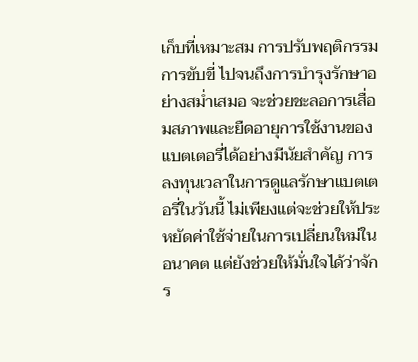เก็บที่เหมาะสม การปรับพฤติกรรมการขับขี่ ไปจนถึงการบำรุงรักษาอย่างสม่ำเสมอ จะช่วยชะลอการเสื่อมสภาพและยืดอายุการใช้งานของแบตเตอรี่ได้อย่างมีนัยสำคัญ การลงทุนเวลาในการดูแลรักษาแบตเตอรี่ในวันนี้ ไม่เพียงแต่จะช่วยให้ประหยัดค่าใช้จ่ายในการเปลี่ยนใหม่ในอนาคต แต่ยังช่วยให้มั่นใจได้ว่าจักร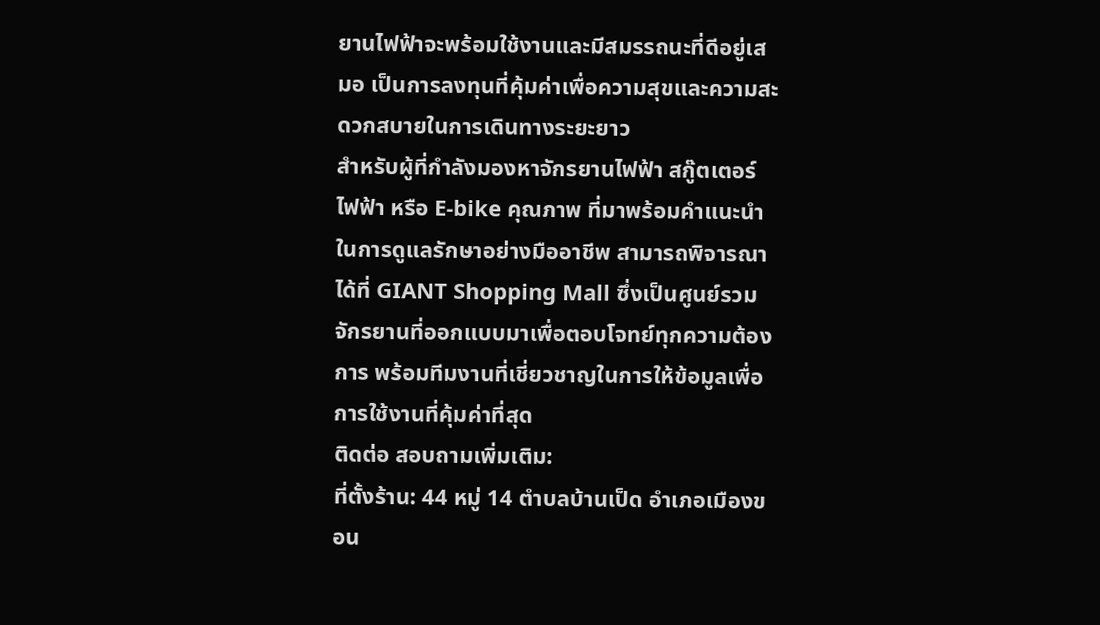ยานไฟฟ้าจะพร้อมใช้งานและมีสมรรถนะที่ดีอยู่เสมอ เป็นการลงทุนที่คุ้มค่าเพื่อความสุขและความสะดวกสบายในการเดินทางระยะยาว
สำหรับผู้ที่กำลังมองหาจักรยานไฟฟ้า สกู๊ตเตอร์ไฟฟ้า หรือ E-bike คุณภาพ ที่มาพร้อมคำแนะนำในการดูแลรักษาอย่างมืออาชีพ สามารถพิจารณาได้ที่ GIANT Shopping Mall ซึ่งเป็นศูนย์รวมจักรยานที่ออกแบบมาเพื่อตอบโจทย์ทุกความต้องการ พร้อมทีมงานที่เชี่ยวชาญในการให้ข้อมูลเพื่อการใช้งานที่คุ้มค่าที่สุด
ติดต่อ สอบถามเพิ่มเติม:
ที่ตั้งร้าน: 44 หมู่ 14 ตำบลบ้านเป็ด อำเภอเมืองขอน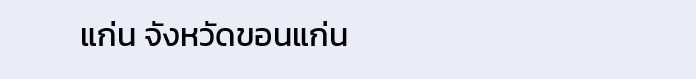แก่น จังหวัดขอนแก่น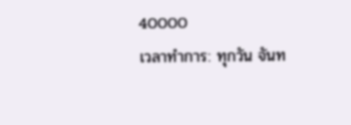40000
เวลาทำการ: ทุกวัน จันท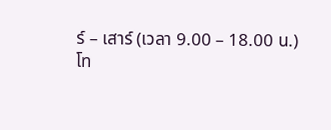ร์ – เสาร์ (เวลา 9.00 – 18.00 น.)
โท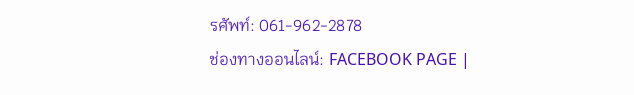รศัพท์: 061-962-2878
ช่องทางออนไลน์: FACEBOOK PAGE |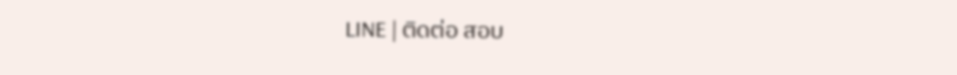LINE | ติดต่อ สอบ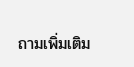ถามเพิ่มเติม